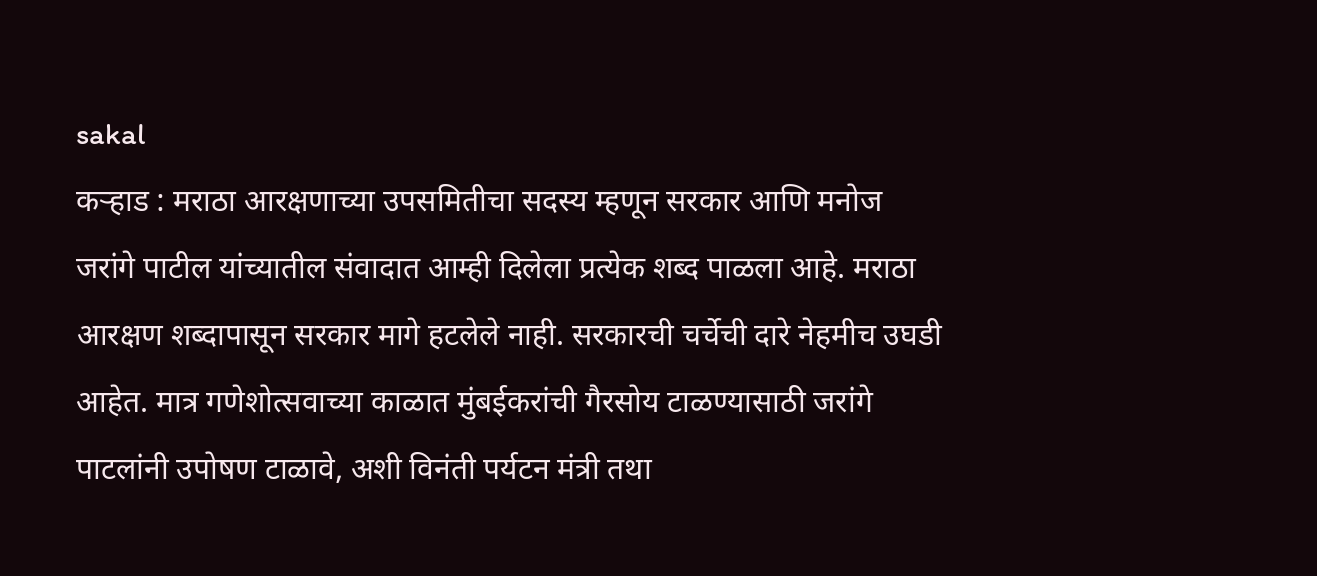sakal
कऱ्हाड : मराठा आरक्षणाच्या उपसमितीचा सदस्य म्हणून सरकार आणि मनोज जरांगे पाटील यांच्यातील संवादात आम्ही दिलेला प्रत्येक शब्द पाळला आहे. मराठा आरक्षण शब्दापासून सरकार मागे हटलेले नाही. सरकारची चर्चेची दारे नेहमीच उघडी आहेत. मात्र गणेशोत्सवाच्या काळात मुंबईकरांची गैरसोय टाळण्यासाठी जरांगे पाटलांनी उपोषण टाळावे, अशी विनंती पर्यटन मंत्री तथा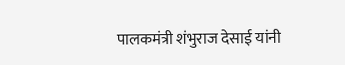पालकमंत्री शंभुराज देसाई यांनी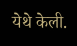येथे केली.